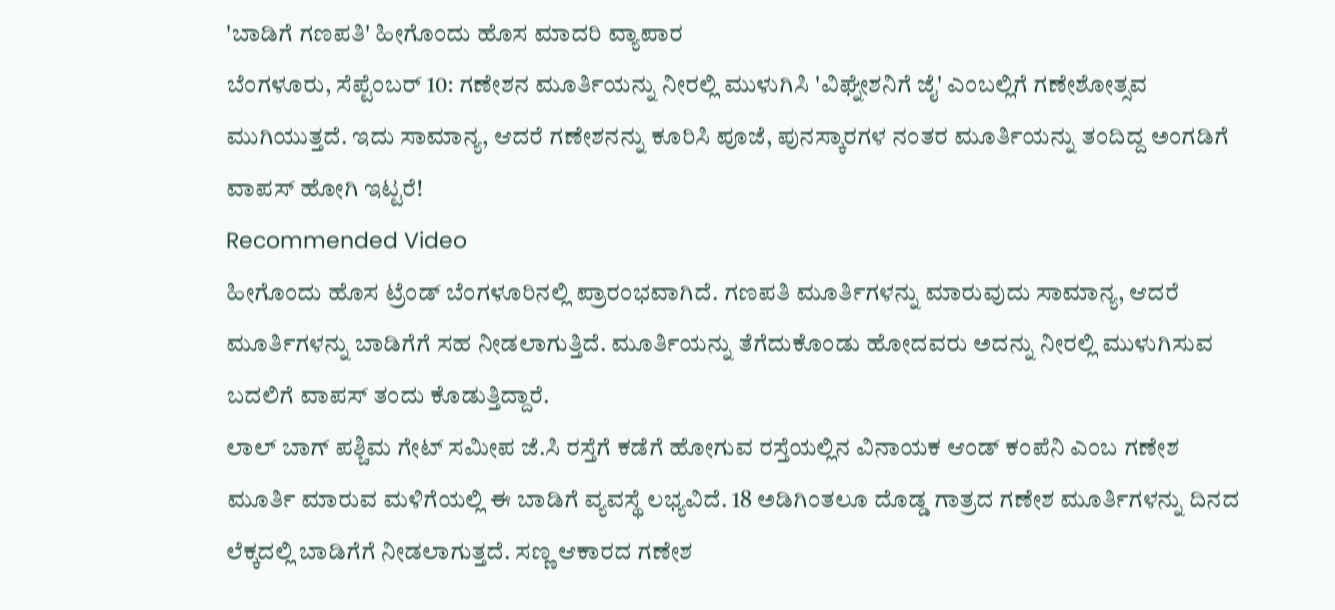'ಬಾಡಿಗೆ ಗಣಪತಿ' ಹೀಗೊಂದು ಹೊಸ ಮಾದರಿ ವ್ಯಾಪಾರ
ಬೆಂಗಳೂರು, ಸೆಪ್ಟೆಂಬರ್ 10: ಗಣೇಶನ ಮೂರ್ತಿಯನ್ನು ನೀರಲ್ಲಿ ಮುಳುಗಿಸಿ 'ವಿಘ್ನೇಶನಿಗೆ ಜೈ' ಎಂಬಲ್ಲಿಗೆ ಗಣೇಶೋತ್ಸವ ಮುಗಿಯುತ್ತದೆ. ಇದು ಸಾಮಾನ್ಯ, ಆದರೆ ಗಣೇಶನನ್ನು ಕೂರಿಸಿ ಪೂಜೆ, ಪುನಸ್ಕಾರಗಳ ನಂತರ ಮೂರ್ತಿಯನ್ನು ತಂದಿದ್ದ ಅಂಗಡಿಗೆ ವಾಪಸ್ ಹೋಗಿ ಇಟ್ಟರೆ!
Recommended Video
ಹೀಗೊಂದು ಹೊಸ ಟ್ರೆಂಡ್ ಬೆಂಗಳೂರಿನಲ್ಲಿ ಪ್ರಾರಂಭವಾಗಿದೆ. ಗಣಪತಿ ಮೂರ್ತಿಗಳನ್ನು ಮಾರುವುದು ಸಾಮಾನ್ಯ, ಆದರೆ ಮೂರ್ತಿಗಳನ್ನು ಬಾಡಿಗೆಗೆ ಸಹ ನೀಡಲಾಗುತ್ತಿದೆ. ಮೂರ್ತಿಯನ್ನು ತೆಗೆದುಕೊಂಡು ಹೋದವರು ಅದನ್ನು ನೀರಲ್ಲಿ ಮುಳುಗಿಸುವ ಬದಲಿಗೆ ವಾಪಸ್ ತಂದು ಕೊಡುತ್ತಿದ್ದಾರೆ.
ಲಾಲ್ ಬಾಗ್ ಪಶ್ಚಿಮ ಗೇಟ್ ಸಮೀಪ ಜೆ.ಸಿ ರಸ್ತೆಗೆ ಕಡೆಗೆ ಹೋಗುವ ರಸ್ತೆಯಲ್ಲಿನ ವಿನಾಯಕ ಆಂಡ್ ಕಂಪೆನಿ ಎಂಬ ಗಣೇಶ ಮೂರ್ತಿ ಮಾರುವ ಮಳಿಗೆಯಲ್ಲಿ ಈ ಬಾಡಿಗೆ ವ್ಯವಸ್ಥೆ ಲಭ್ಯವಿದೆ. 18 ಅಡಿಗಿಂತಲೂ ದೊಡ್ಡ ಗಾತ್ರದ ಗಣೇಶ ಮೂರ್ತಿಗಳನ್ನು ದಿನದ ಲೆಕ್ಕದಲ್ಲಿ ಬಾಡಿಗೆಗೆ ನೀಡಲಾಗುತ್ತದೆ. ಸಣ್ಣ ಆಕಾರದ ಗಣೇಶ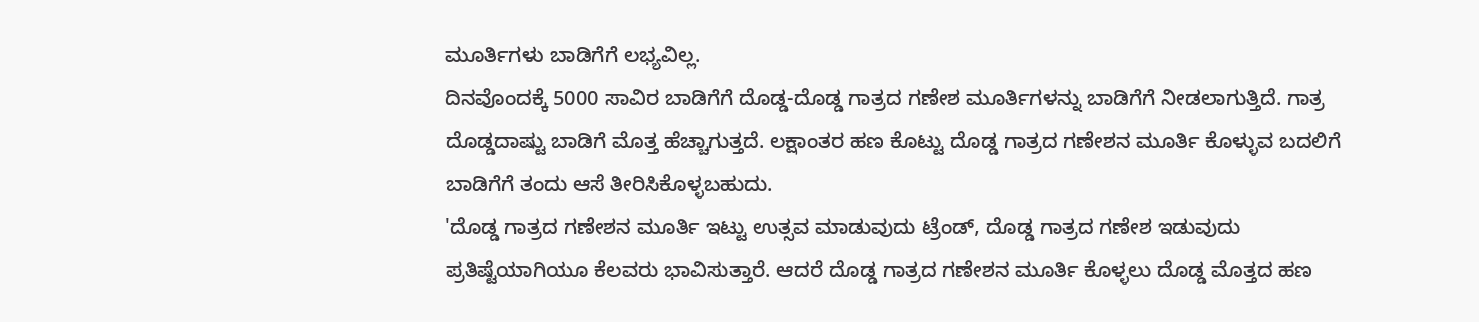ಮೂರ್ತಿಗಳು ಬಾಡಿಗೆಗೆ ಲಭ್ಯವಿಲ್ಲ.
ದಿನವೊಂದಕ್ಕೆ 5000 ಸಾವಿರ ಬಾಡಿಗೆಗೆ ದೊಡ್ಡ-ದೊಡ್ಡ ಗಾತ್ರದ ಗಣೇಶ ಮೂರ್ತಿಗಳನ್ನು ಬಾಡಿಗೆಗೆ ನೀಡಲಾಗುತ್ತಿದೆ. ಗಾತ್ರ ದೊಡ್ಡದಾಷ್ಟು ಬಾಡಿಗೆ ಮೊತ್ತ ಹೆಚ್ಚಾಗುತ್ತದೆ. ಲಕ್ಷಾಂತರ ಹಣ ಕೊಟ್ಟು ದೊಡ್ಡ ಗಾತ್ರದ ಗಣೇಶನ ಮೂರ್ತಿ ಕೊಳ್ಳುವ ಬದಲಿಗೆ ಬಾಡಿಗೆಗೆ ತಂದು ಆಸೆ ತೀರಿಸಿಕೊಳ್ಳಬಹುದು.
'ದೊಡ್ಡ ಗಾತ್ರದ ಗಣೇಶನ ಮೂರ್ತಿ ಇಟ್ಟು ಉತ್ಸವ ಮಾಡುವುದು ಟ್ರೆಂಡ್, ದೊಡ್ಡ ಗಾತ್ರದ ಗಣೇಶ ಇಡುವುದು ಪ್ರತಿಷ್ಟೆಯಾಗಿಯೂ ಕೆಲವರು ಭಾವಿಸುತ್ತಾರೆ. ಆದರೆ ದೊಡ್ಡ ಗಾತ್ರದ ಗಣೇಶನ ಮೂರ್ತಿ ಕೊಳ್ಳಲು ದೊಡ್ಡ ಮೊತ್ತದ ಹಣ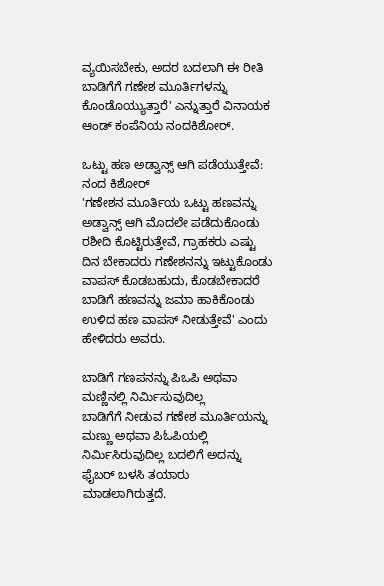ವ್ಯಯಿಸಬೇಕು, ಅದರ ಬದಲಾಗಿ ಈ ರೀತಿ ಬಾಡಿಗೆಗೆ ಗಣೇಶ ಮೂರ್ತಿಗಳನ್ನು ಕೊಂಡೊಯ್ಯುತ್ತಾರೆ' ಎನ್ನುತ್ತಾರೆ ವಿನಾಯಕ ಆಂಡ್ ಕಂಪೆನಿಯ ನಂದಕಿಶೋರ್.

ಒಟ್ಟು ಹಣ ಅಡ್ವಾನ್ಸ್ ಆಗಿ ಪಡೆಯುತ್ತೇವೆ: ನಂದ ಕಿಶೋರ್
'ಗಣೇಶನ ಮೂರ್ತಿಯ ಒಟ್ಟು ಹಣವನ್ನು ಅಡ್ವಾನ್ಸ್ ಆಗಿ ಮೊದಲೇ ಪಡೆದುಕೊಂಡು ರಶೀದಿ ಕೊಟ್ಟಿರುತ್ತೇವೆ, ಗ್ರಾಹಕರು ಎಷ್ಟು ದಿನ ಬೇಕಾದರು ಗಣೇಶನನ್ನು ಇಟ್ಟುಕೊಂಡು ವಾಪಸ್ ಕೊಡಬಹುದು, ಕೊಡಬೇಕಾದರೆ ಬಾಡಿಗೆ ಹಣವನ್ನು ಜಮಾ ಹಾಕಿಕೊಂಡು ಉಳಿದ ಹಣ ವಾಪಸ್ ನೀಡುತ್ತೇವೆ' ಎಂದು ಹೇಳಿದರು ಅವರು.

ಬಾಡಿಗೆ ಗಣಪನನ್ನು ಪಿಒಪಿ ಅಥವಾ ಮಣ್ಣಿನಲ್ಲಿ ನಿರ್ಮಿಸುವುದಿಲ್ಲ
ಬಾಡಿಗೆಗೆ ನೀಡುವ ಗಣೇಶ ಮೂರ್ತಿಯನ್ನು ಮಣ್ಣು ಅಥವಾ ಪಿಓಪಿಯಲ್ಲಿ ನಿರ್ಮಿಸಿರುವುದಿಲ್ಲ ಬದಲಿಗೆ ಅದನ್ನು ಫೈಬರ್ ಬಳಸಿ ತಯಾರು ಮಾಡಲಾಗಿರುತ್ತದೆ.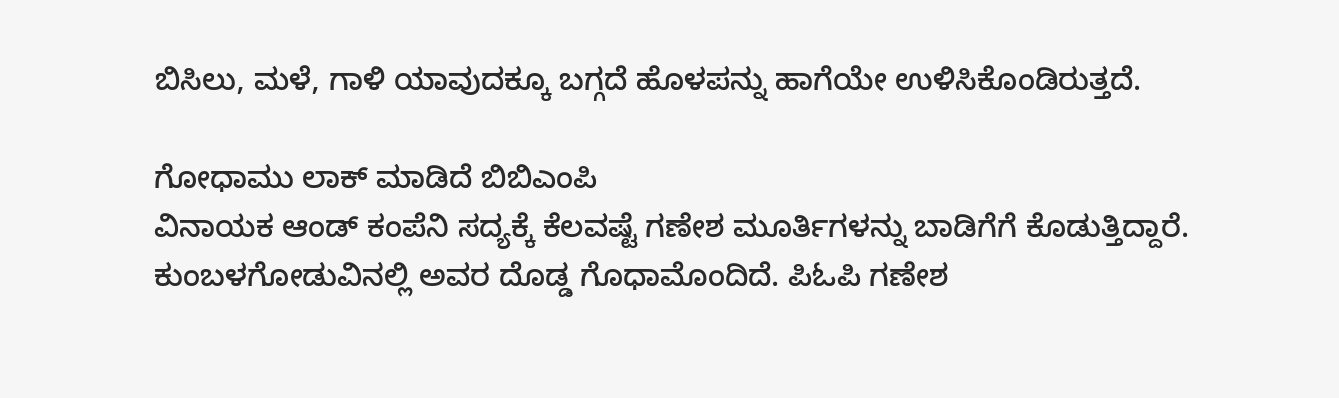ಬಿಸಿಲು, ಮಳೆ, ಗಾಳಿ ಯಾವುದಕ್ಕೂ ಬಗ್ಗದೆ ಹೊಳಪನ್ನು ಹಾಗೆಯೇ ಉಳಿಸಿಕೊಂಡಿರುತ್ತದೆ.

ಗೋಧಾಮು ಲಾಕ್ ಮಾಡಿದೆ ಬಿಬಿಎಂಪಿ
ವಿನಾಯಕ ಆಂಡ್ ಕಂಪೆನಿ ಸದ್ಯಕ್ಕೆ ಕೆಲವಷ್ಟೆ ಗಣೇಶ ಮೂರ್ತಿಗಳನ್ನು ಬಾಡಿಗೆಗೆ ಕೊಡುತ್ತಿದ್ದಾರೆ. ಕುಂಬಳಗೋಡುವಿನಲ್ಲಿ ಅವರ ದೊಡ್ಡ ಗೊಧಾಮೊಂದಿದೆ. ಪಿಓಪಿ ಗಣೇಶ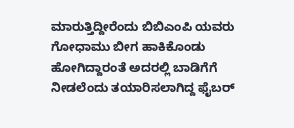ಮಾರುತ್ತಿದ್ದೀರೆಂದು ಬಿಬಿಎಂಪಿ ಯವರು ಗೋಧಾಮು ಬೀಗ ಹಾಕಿಕೊಂಡು ಹೋಗಿದ್ದಾರಂತೆ ಅದರಲ್ಲಿ ಬಾಡಿಗೆಗೆ ನೀಡಲೆಂದು ತಯಾರಿಸಲಾಗಿದ್ದ ಫೈಬರ್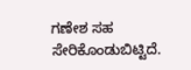ಗಣೇಶ ಸಹ ಸೇರಿಕೊಂಡುಬಿಟ್ಟಿದೆ.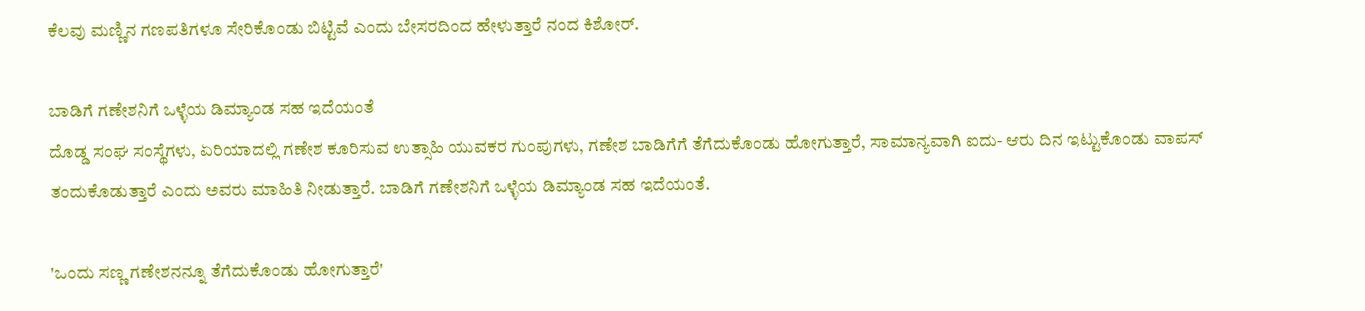ಕೆಲವು ಮಣ್ಣಿನ ಗಣಪತಿಗಳೂ ಸೇರಿಕೊಂಡು ಬಿಟ್ಟಿವೆ ಎಂದು ಬೇಸರದಿಂದ ಹೇಳುತ್ತಾರೆ ನಂದ ಕಿಶೋರ್.

ಬಾಡಿಗೆ ಗಣೇಶನಿಗೆ ಒಳ್ಳೆಯ ಡಿಮ್ಯಾಂಡ ಸಹ ಇದೆಯಂತೆ
ದೊಡ್ಡ ಸಂಘ ಸಂಸ್ಥೆಗಳು, ಏರಿಯಾದಲ್ಲಿ ಗಣೇಶ ಕೂರಿಸುವ ಉತ್ಸಾಹಿ ಯುವಕರ ಗುಂಪುಗಳು, ಗಣೇಶ ಬಾಡಿಗೆಗೆ ತೆಗೆದುಕೊಂಡು ಹೋಗುತ್ತಾರೆ, ಸಾಮಾನ್ಯವಾಗಿ ಐದು- ಆರು ದಿನ ಇಟ್ಟುಕೊಂಡು ವಾಪಸ್ ತಂದುಕೊಡುತ್ತಾರೆ ಎಂದು ಅವರು ಮಾಹಿತಿ ನೀಡುತ್ತಾರೆ. ಬಾಡಿಗೆ ಗಣೇಶನಿಗೆ ಒಳ್ಳೆಯ ಡಿಮ್ಯಾಂಡ ಸಹ ಇದೆಯಂತೆ.

'ಒಂದು ಸಣ್ಣ ಗಣೇಶನನ್ನೂ ತೆಗೆದುಕೊಂಡು ಹೋಗುತ್ತಾರೆ'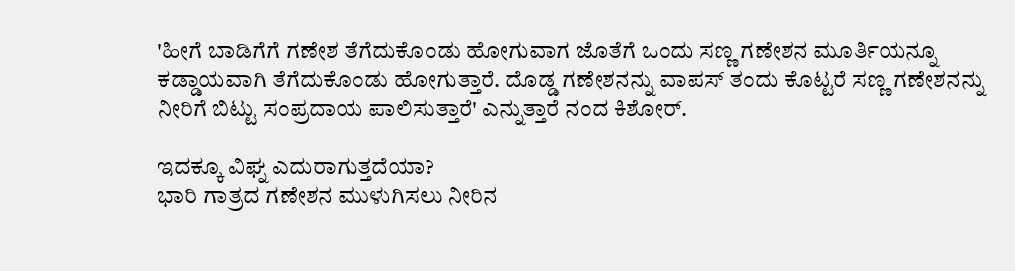'ಹೀಗೆ ಬಾಡಿಗೆಗೆ ಗಣೇಶ ತೆಗೆದುಕೊಂಡು ಹೋಗುವಾಗ ಜೊತೆಗೆ ಒಂದು ಸಣ್ಣ ಗಣೇಶನ ಮೂರ್ತಿಯನ್ನೂ ಕಡ್ಡಾಯವಾಗಿ ತೆಗೆದುಕೊಂಡು ಹೋಗುತ್ತಾರೆ. ದೊಡ್ಡ ಗಣೇಶನನ್ನು ವಾಪಸ್ ತಂದು ಕೊಟ್ಟರೆ ಸಣ್ಣ ಗಣೇಶನನ್ನು ನೀರಿಗೆ ಬಿಟ್ಟು ಸಂಪ್ರದಾಯ ಪಾಲಿಸುತ್ತಾರೆ' ಎನ್ನುತ್ತಾರೆ ನಂದ ಕಿಶೋರ್.

ಇದಕ್ಕೂ ವಿಘ್ನ ಎದುರಾಗುತ್ತದೆಯಾ?
ಭಾರಿ ಗಾತ್ರದ ಗಣೇಶನ ಮುಳುಗಿಸಲು ನೀರಿನ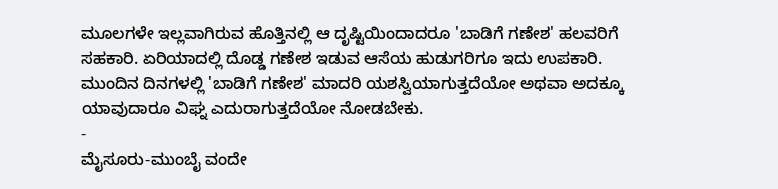ಮೂಲಗಳೇ ಇಲ್ಲವಾಗಿರುವ ಹೊತ್ತಿನಲ್ಲಿ ಆ ದೃಷ್ಟಿಯಿಂದಾದರೂ 'ಬಾಡಿಗೆ ಗಣೇಶ' ಹಲವರಿಗೆ ಸಹಕಾರಿ. ಏರಿಯಾದಲ್ಲಿ ದೊಡ್ಡ ಗಣೇಶ ಇಡುವ ಆಸೆಯ ಹುಡುಗರಿಗೂ ಇದು ಉಪಕಾರಿ. ಮುಂದಿನ ದಿನಗಳಲ್ಲಿ 'ಬಾಡಿಗೆ ಗಣೇಶ' ಮಾದರಿ ಯಶಸ್ವಿಯಾಗುತ್ತದೆಯೋ ಅಥವಾ ಅದಕ್ಕೂ ಯಾವುದಾರೂ ವಿಘ್ನ ಎದುರಾಗುತ್ತದೆಯೋ ನೋಡಬೇಕು.
-
ಮೈಸೂರು-ಮುಂಬೈ ವಂದೇ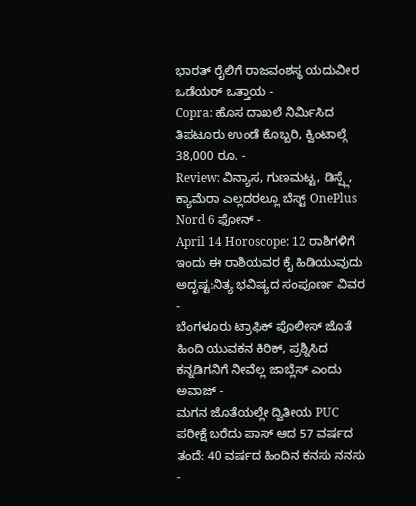ಭಾರತ್ ರೈಲಿಗೆ ರಾಜವಂಶಸ್ಥ ಯದುವೀರ ಒಡೆಯರ್ ಒತ್ತಾಯ -
Copra: ಹೊಸ ದಾಖಲೆ ನಿರ್ಮಿಸಿದ ತಿಪಟೂರು ಉಂಡೆ ಕೊಬ್ಬರಿ, ಕ್ವಿಂಟಾಲ್ಗೆ 38,000 ರೂ. -
Review: ವಿನ್ಯಾಸ, ಗುಣಮಟ್ಟ, ಡಿಸ್ಪ್ಲೆ, ಕ್ಯಾಮೆರಾ ಎಲ್ಲದರಲ್ಲೂ ಬೆಸ್ಟ್ OnePlus Nord 6 ಫೋನ್ -
April 14 Horoscope: 12 ರಾಶಿಗಳಿಗೆ ಇಂದು ಈ ರಾಶಿಯವರ ಕೈ ಹಿಡಿಯುವುದು ಅದೃಷ್ಟ:ನಿತ್ಯ ಭವಿಷ್ಯದ ಸಂಪೂರ್ಣ ವಿವರ -
ಬೆಂಗಳೂರು ಟ್ರಾಫಿಕ್ ಪೊಲೀಸ್ ಜೊತೆ ಹಿಂದಿ ಯುವಕನ ಕಿರಿಕ್, ಪ್ರಶ್ನಿಸಿದ ಕನ್ನಡಿಗನಿಗೆ ನೀವೆಲ್ಲ ಜಾಬ್ಲೆಸ್ ಎಂದು ಅವಾಜ್ -
ಮಗನ ಜೊತೆಯಲ್ಲೇ ದ್ವಿತೀಯ PUC ಪರೀಕ್ಷೆ ಬರೆದು ಪಾಸ್ ಆದ 57 ವರ್ಷದ ತಂದೆ: 40 ವರ್ಷದ ಹಿಂದಿನ ಕನಸು ನನಸು -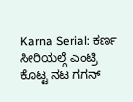Karna Serial: ಕರ್ಣ ಸೀರಿಯಲ್ಗೆ ಎಂಟ್ರಿ ಕೊಟ್ಟ ನಟ ಗಗನ್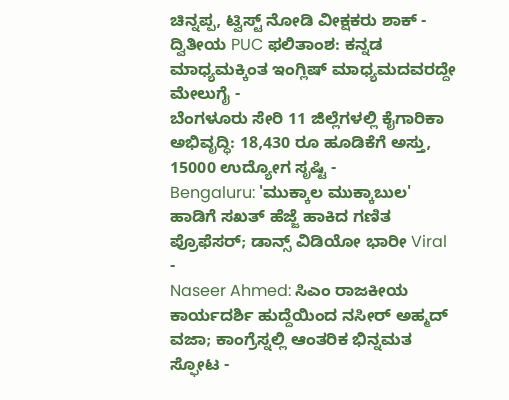ಚಿನ್ನಪ್ಪ, ಟ್ವಿಸ್ಟ್ ನೋಡಿ ವೀಕ್ಷಕರು ಶಾಕ್ -
ದ್ವಿತೀಯ PUC ಫಲಿತಾಂಶ: ಕನ್ನಡ ಮಾಧ್ಯಮಕ್ಕಿಂತ ಇಂಗ್ಲಿಷ್ ಮಾಧ್ಯಮದವರದ್ದೇ ಮೇಲುಗೈ -
ಬೆಂಗಳೂರು ಸೇರಿ 11 ಜಿಲ್ಲೆಗಳಲ್ಲಿ ಕೈಗಾರಿಕಾ ಅಭಿವೃದ್ಧಿ: 18,430 ರೂ ಹೂಡಿಕೆಗೆ ಅಸ್ತು, 15000 ಉದ್ಯೋಗ ಸೃಷ್ಟಿ -
Bengaluru: 'ಮುಕ್ಕಾಲ ಮುಕ್ಕಾಬುಲ' ಹಾಡಿಗೆ ಸಖತ್ ಹೆಜ್ಜೆ ಹಾಕಿದ ಗಣಿತ ಪ್ರೊಫೆಸರ್; ಡಾನ್ಸ್ ವಿಡಿಯೋ ಭಾರೀ Viral -
Naseer Ahmed: ಸಿಎಂ ರಾಜಕೀಯ ಕಾರ್ಯದರ್ಶಿ ಹುದ್ದೆಯಿಂದ ನಸೀರ್ ಅಹ್ಮದ್ ವಜಾ; ಕಾಂಗ್ರೆಸ್ನಲ್ಲಿ ಆಂತರಿಕ ಭಿನ್ನಮತ ಸ್ಫೋಟ -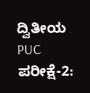ದ್ವಿತೀಯ PUC ಪರೀಕ್ಷೆ-2: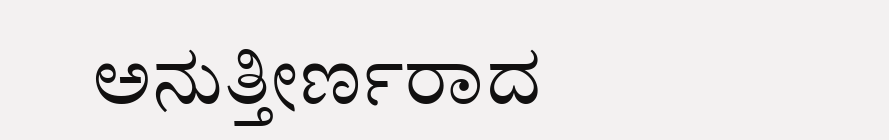ಅನುತ್ತೀರ್ಣರಾದ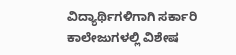ವಿದ್ಯಾರ್ಥಿಗಳಿಗಾಗಿ ಸರ್ಕಾರಿ ಕಾಲೇಜುಗಳಲ್ಲಿ ವಿಶೇಷ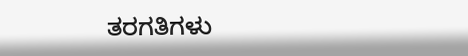ತರಗತಿಗಳು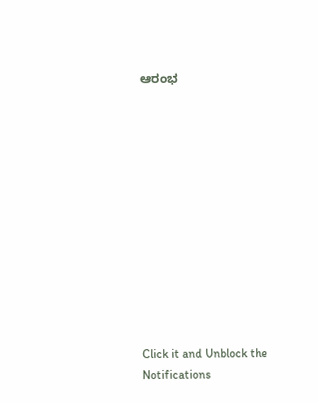ಆರಂಭ












Click it and Unblock the Notifications